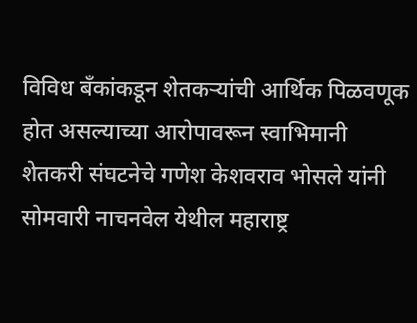विविध बँकांकडून शेतकऱ्यांची आर्थिक पिळवणूक होत असल्याच्या आरोपावरून स्वाभिमानी शेतकरी संघटनेचे गणेश केशवराव भोसले यांनी सोमवारी नाचनवेल येथील महाराष्ट्र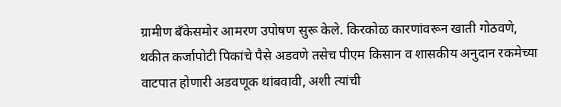ग्रामीण बँकेसमोर आमरण उपोषण सुरू केले. किरकोळ कारणांवरून खाती गोठवणे, थकीत कर्जापोटी पिकांचे पैसे अडवणे तसेच पीएम किसान व शासकीय अनुदान रकमेच्या वाटपात होणारी अडवणूक थांबवावी, अशी त्यांची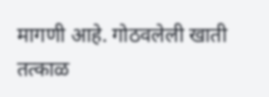मागणी आहे. गोठवलेली खाती तत्काळ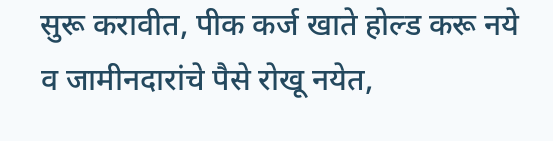सुरू करावीत, पीक कर्ज खाते होल्ड करू नये व जामीनदारांचे पैसे रोखू नयेत,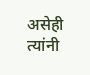असेही त्यांनी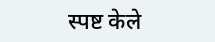स्पष्ट केले